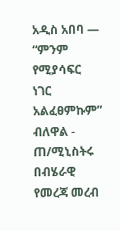አዲስ አበባ —
“ምንም የሚያሳፍር ነገር አልፈፀምኩም” ብለዋል - ጠ/ሚኒስትሩ በብሄራዊ የመረጃ መረብ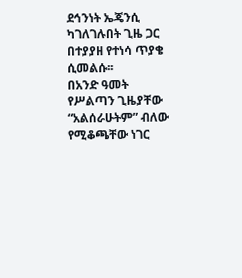ደኅንነት ኤጄንሲ ካገለገሉበት ጊዜ ጋር በተያያዘ የተነሳ ጥያቄ ሲመልሱ፡፡
በአንድ ዓመት የሥልጣን ጊዜያቸው “አልሰራሁትም” ብለው የሚቆጫቸው ነገር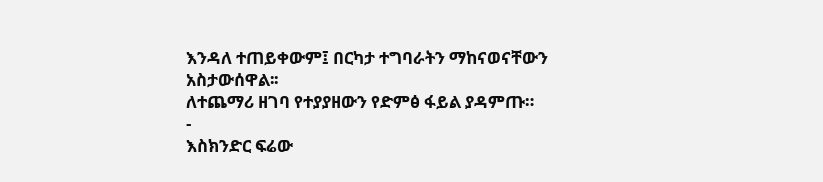እንዳለ ተጠይቀውም፤ በርካታ ተግባራትን ማከናወናቸውን አስታውሰዋል፡፡
ለተጨማሪ ዘገባ የተያያዘውን የድምፅ ፋይል ያዳምጡ።
-
እስክንድር ፍሬው